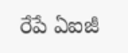రేపే ఏఐజీ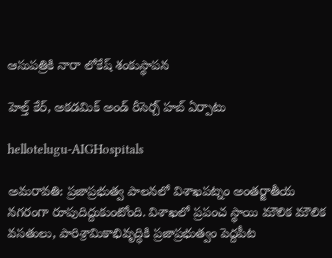ఆసుపత్రికి నారా లోకేష్ శంకుస్థాపన

హెల్త్ కేర్, అకడమిక్ అండ్ రీసెర్చ్ హబ్ ఏర్పాటు

hellotelugu-AIGHospitals

అమరావతి: ప్రజాప్రభుత్వ పాలనలో విశాఖపట్నం అంతర్జాతీయ నగరంగా రూపుదిద్దుకుంటోంది. విశాఖలో ప్రపంచ స్థాయి మౌలిక మౌలిక వసతులు, పారిశ్రామికాభివృద్ధికి ప్రజాప్రభుత్వం పెద్దపీట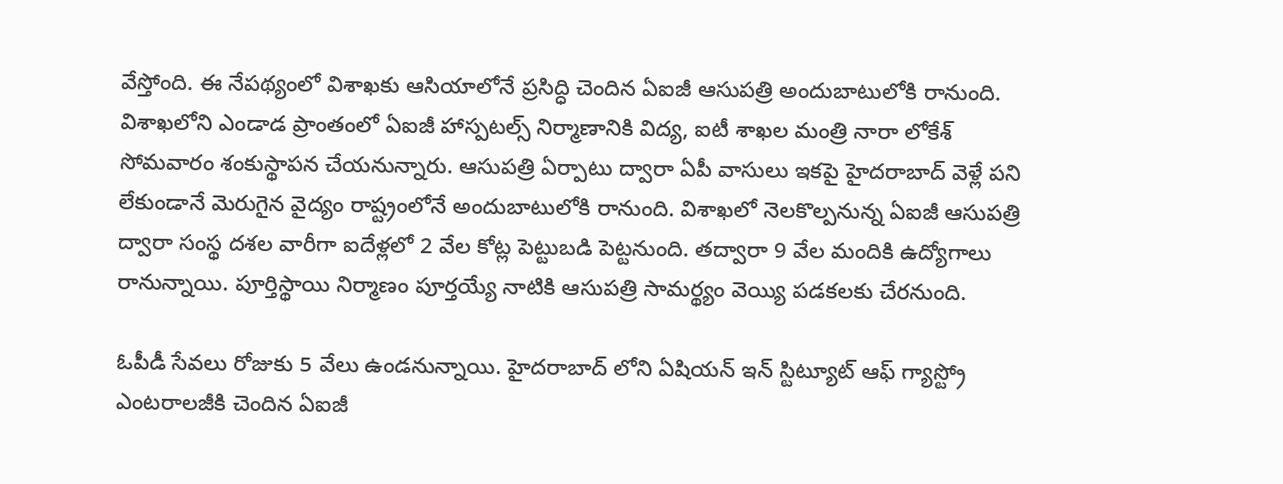వేస్తోంది. ఈ నేపథ్యంలో విశాఖకు ఆసియాలోనే ప్రసిద్ధి చెందిన ఏఐజీ ఆసుపత్రి అందుబాటులోకి రానుంది. విశాఖలోని ఎండాడ ప్రాంతంలో ఏఐజీ హాస్పటల్స్ నిర్మాణానికి విద్య, ఐటీ శాఖల మంత్రి నారా లోకేశ్ సోమవారం శంకుస్థాపన చేయనున్నారు. ఆసుపత్రి ఏర్పాటు ద్వారా ఏపీ వాసులు ఇకపై హైదరాబాద్ వెళ్లే పని లేకుండానే మెరుగైన వైద్యం రాష్ట్రంలోనే అందుబాటులోకి రానుంది. విశాఖలో నెలకొల్పనున్న ఏఐజీ ఆసుపత్రి ద్వారా సంస్థ దశల వారీగా ఐదేళ్లలో 2 వేల కోట్ల పెట్టుబడి పెట్టనుంది. తద్వారా 9 వేల మందికి ఉద్యోగాలు రానున్నాయి. పూర్తిస్థాయి నిర్మాణం పూర్తయ్యే నాటికి ఆసుపత్రి సామర్థ్యం వెయ్యి పడకలకు చేరనుంది.

ఓపీడీ సేవలు రోజుకు 5 వేలు ఉండనున్నాయి. హైదరాబాద్ లోని ఏషియన్ ఇన్ స్టిట్యూట్ ఆఫ్ గ్యాస్ట్రో ఎంటరాలజీకి చెందిన ఏఐజీ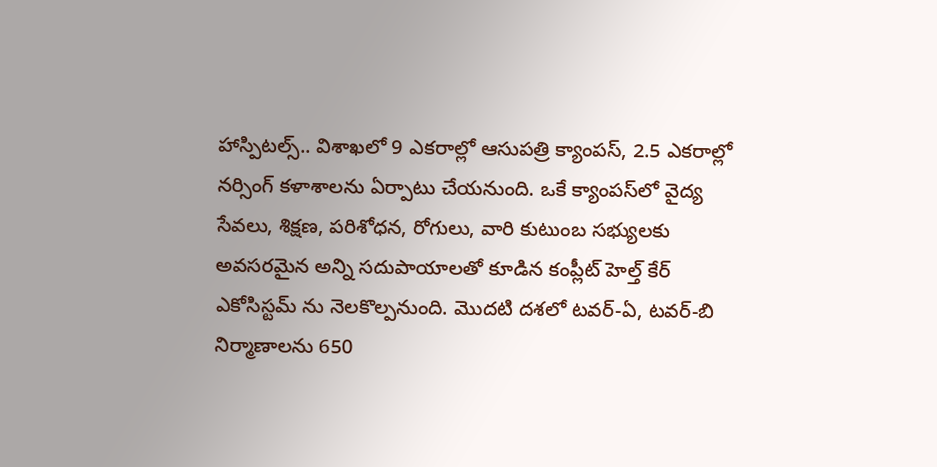హాస్పిటల్స్.. విశాఖలో 9 ఎకరాల్లో ఆసుపత్రి క్యాంపస్, 2.5 ఎకరాల్లో నర్సింగ్ కళాశాలను ఏర్పాటు చేయనుంది. ఒకే క్యాంపస్‌లో వైద్య సేవలు, శిక్షణ, పరిశోధన, రోగులు, వారి కుటుంబ సభ్యులకు అవసరమైన అన్ని సదుపాయాలతో కూడిన కంప్లీట్ హెల్త్ కేర్ ఎకోసిస్టమ్ ను నెలకొల్పనుంది. మొదటి దశలో టవర్-ఏ, టవర్-బి నిర్మాణాలను 650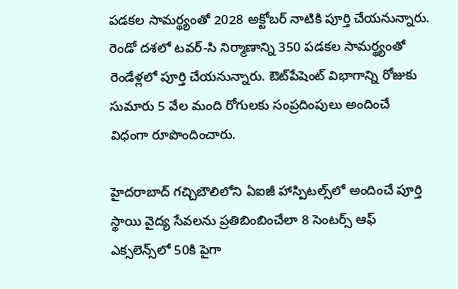పడకల సామర్థ్యంతో 2028 అక్టోబర్ నాటికి పూర్తి చేయనున్నారు. రెండో దశలో టవర్-సి నిర్మాణాన్ని 350 పడకల సామర్థ్యంతో రెండేళ్లలో పూర్తి చేయనున్నారు. ఔట్‌పేషెంట్ విభాగాన్ని రోజుకు సుమారు 5 వేల మంది రోగులకు సంప్రదింపులు అందించే విధంగా రూపొందించారు.

హైదరాబాద్‌ గచ్చిబౌలిలోని ఏఐజీ హాస్పిటల్స్‌లో అందించే పూర్తి స్థాయి వైద్య సేవలను ప్రతిబింబించేలా 8 సెంటర్స్ ఆఫ్ ఎక్సలెన్స్‌లో 50కి పైగా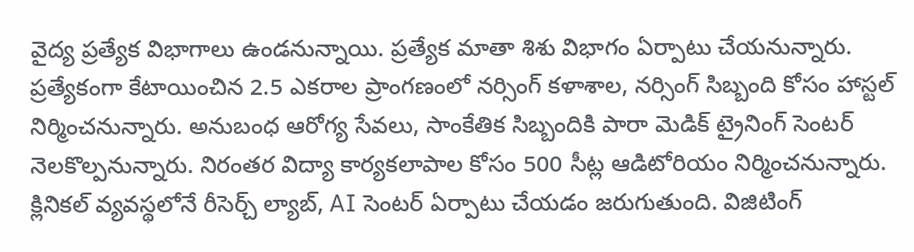వైద్య ప్రత్యేక విభాగాలు ఉండనున్నాయి. ప్రత్యేక మాతా శిశు విభాగం ఏర్పాటు చేయనున్నారు. ప్రత్యేకంగా కేటాయించిన 2.5 ఎకరాల ప్రాంగణంలో నర్సింగ్ కళాశాల, నర్సింగ్ సిబ్బంది కోసం హాస్టల్‌ నిర్మించనున్నారు. అనుబంధ ఆరోగ్య సేవలు, సాంకేతిక సిబ్బందికి పారా మెడిక్ ట్రైనింగ్ సెంటర్ నెలకొల్పనున్నారు. నిరంతర విద్యా కార్యకలాపాల కోసం 500 సీట్ల ఆడిటోరియం నిర్మించనున్నారు. క్లినికల్ వ్యవస్థలోనే రీసెర్చ్ ల్యాబ్, AI సెంటర్ ఏర్పాటు చేయడం జరుగుతుంది. విజిటింగ్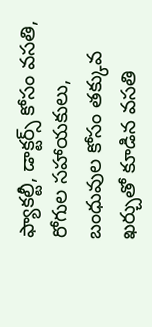ఫ్యాకల్టీ, డాక్టర్స్ కోసం వసతి, రోగుల సహాయకులు, బంధువుల కోసం తక్కువ ఖర్చుతో కూడిన వసతి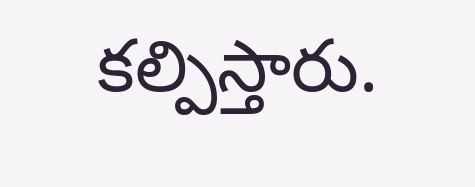కల్పిస్తారు.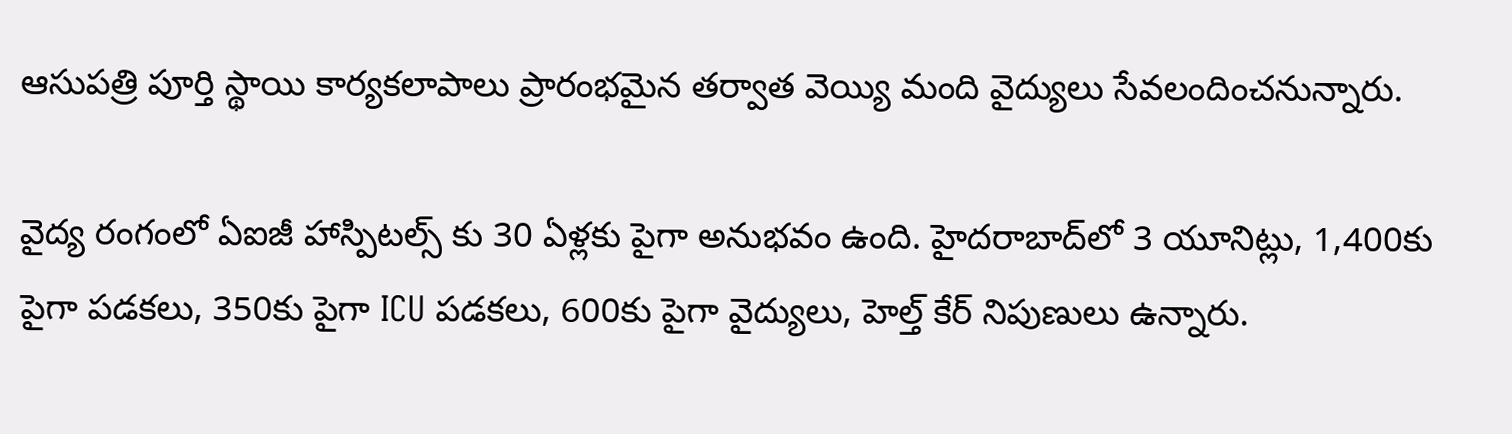ఆసుపత్రి పూర్తి స్థాయి కార్యకలాపాలు ప్రారంభమైన తర్వాత వెయ్యి మంది వైద్యులు సేవలందించనున్నారు.

వైద్య రంగంలో ఏఐజీ హాస్పిటల్స్ కు 30 ఏళ్లకు పైగా అనుభవం ఉంది. హైదరాబాద్‌లో 3 యూనిట్లు, 1,400కు పైగా పడకలు, 350కు పైగా ICU పడకలు, 600కు పైగా వైద్యులు, హెల్త్ కేర్ నిపుణులు ఉన్నారు.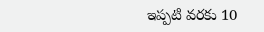ఇప్పటి వరకు 10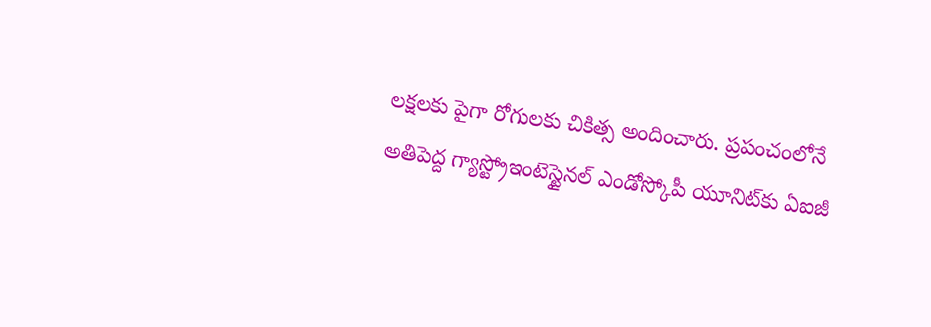లక్షలకు పైగా రోగులకు చికిత్స అందించారు. ప్రపంచంలోనే అతిపెద్ద గ్యాస్ట్రోఇంటెస్టైనల్ ఎండోస్కోపీ యూనిట్‌కు ఏఐజీ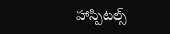హాస్పిటల్స్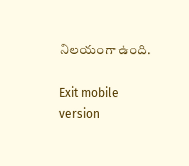నిలయంగా ఉంది.

Exit mobile version